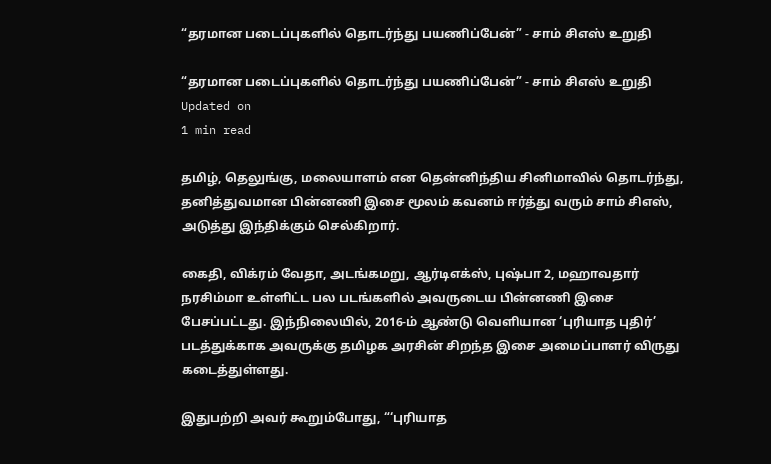“தரமான படைப்புகளில் தொடர்ந்து பயணிப்பேன்” - சாம் சிஎஸ் உறுதி

“தரமான படைப்புகளில் தொடர்ந்து பயணிப்பேன்” - சாம் சிஎஸ் உறுதி
Updated on
1 min read

தமிழ், தெலுங்கு, மலையாளம் என தென்னிந்திய சினிமாவில் தொடர்ந்து, தனித்துவமான பின்னணி இசை மூலம் கவனம் ஈர்த்து வரும் சாம் சிஎஸ், அடுத்து இந்திக்கும் செல்கிறார்.

கைதி, விக்ரம் வேதா, அடங்கமறு, ஆர்டிஎக்ஸ், புஷ்பா 2, மஹாவதார் நரசிம்மா உள்ளிட்ட பல படங்களில் அவருடைய பின்னணி இசை பேசப்பட்டது. இந்நிலையில், 2016-ம் ஆண்டு வெளியான ‘புரியாத புதிர்’ படத்துக்காக அவருக்கு தமிழக அரசின் சிறந்த இசை அமைப்பாளர் விருது கடைத்துள்ளது.

இதுபற்றி அவர் கூறும்போது, “‘புரியாத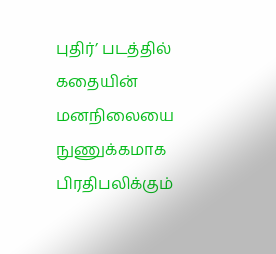புதிர்’ படத்தில் கதையின் மனநிலையை நுணுக்கமாக பிரதிபலிக்கும்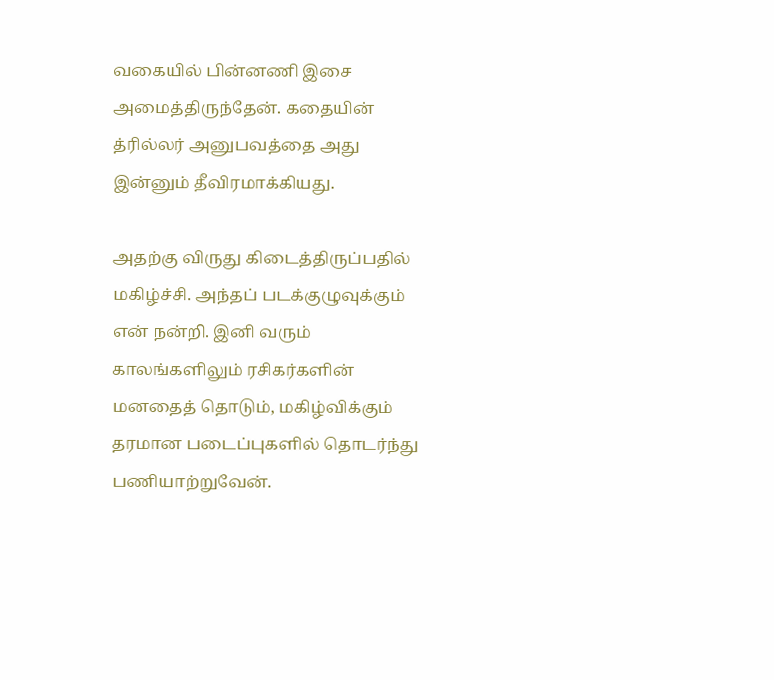வகையில் பின்னணி இசை அமைத்திருந்தேன். கதையின் த்ரில்லர் அனுபவத்தை அது இன்னும் தீவிரமாக்கியது.

அதற்கு விருது கிடைத்திருப்பதில் மகிழ்ச்சி. அந்தப் படக்குழுவுக்கும் என் நன்றி. இனி வரும் காலங்களிலும் ரசிகர்களின் மனதைத் தொடும், மகிழ்விக்கும் தரமான படைப்புகளில் தொடர்ந்து பணியாற்றுவேன்.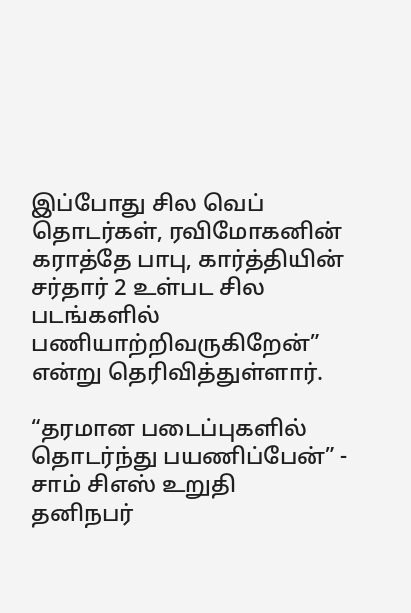இப்போது சில வெப் தொடர்கள், ரவிமோகனின் கராத்தே பாபு, கார்த்தியின் சர்தார் 2 உள்பட சில படங்களில் பணியாற்றிவருகிறேன்” என்று தெரிவித்துள்ளார்.

“தரமான படைப்புகளில் தொடர்ந்து பயணிப்பேன்” - சாம் சிஎஸ் உறுதி
தனிநபர்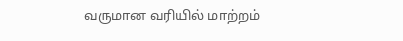வருமான வரியில் மாற்றம்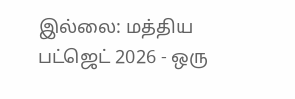இல்லை: மத்திய பட்ஜெட் 2026 - ஒரு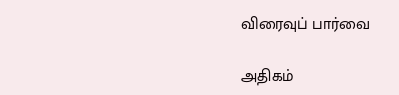விரைவுப் பார்வை

அதிகம்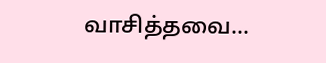வாசித்தவை...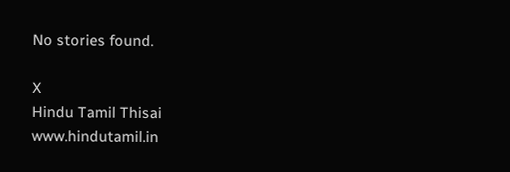No stories found.

X
Hindu Tamil Thisai
www.hindutamil.in